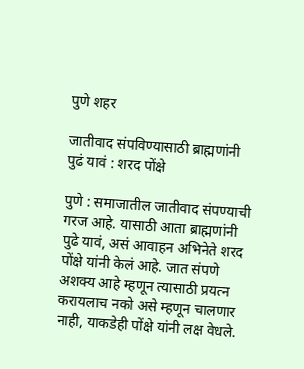पुणे शहर

जातीवाद संपविण्यासाठी ब्राह्मणांनी पुढं यावं : शरद पोंक्षे

पुणे : समाजातील जातीवाद संपण्याची गरज आहे. यासाठी आता ब्राह्मणांनी पुढे यावं, असं आवाहन अभिनेते शरद पोंक्षे यांनी केलं आहे. जात संपणे अशक्य आहे म्हणून त्यासाठी प्रयत्न करायलाच नको असे म्हणून चालणार नाही, याकडेही पोंक्षे यांनी लक्ष वेधले.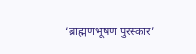‘ब्राह्मणभूषण पुरस्कार’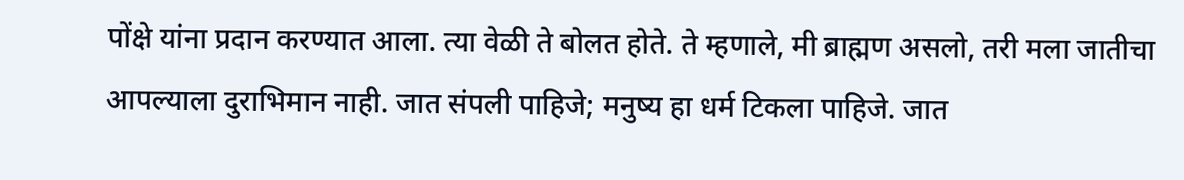पोंक्षे यांना प्रदान करण्यात आला. त्या वेळी ते बोलत होते. ते म्हणाले, मी ब्राह्मण असलो, तरी मला जातीचा आपल्याला दुराभिमान नाही. जात संपली पाहिजे; मनुष्य हा धर्म टिकला पाहिजे. जात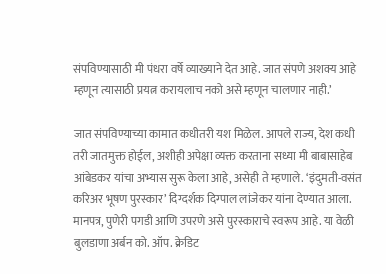संपविण्यासाठी मी पंधरा वर्षे व्याख्याने देत आहे. जात संपणे अशक्य आहे म्हणून त्यासाठी प्रयत्न करायलाच नको असे म्हणून चालणार नाही.’

जात संपविण्याच्या कामात कधीतरी यश मिळेल. आपले राज्य, देश कधी तरी जातमुक्त होईल, अशीही अपेक्षा व्यक्त करताना सध्या मी बाबासाहेब आंबेडकर यांचा अभ्यास सुरू केला आहे, असेही ते म्हणाले. ‘इंदुमती-वसंत करिअर भूषण पुरस्कार’ दिग्दर्शक दिग्पाल लांजेकर यांना देण्यात आला. मानपत्र, पुणेरी पगडी आणि उपरणे असे पुरस्काराचे स्वरूप आहे. या वेळी बुलडाणा अर्बन को. ऑप. क्रेडिट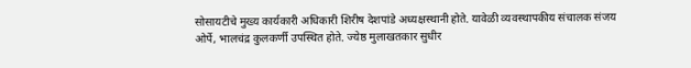सोसायटीचे मुख्य कार्यकारी अधिकारी शिरीष देशपांडे अध्यक्षस्थानी होते. यावेळी व्यवस्थापकीय संचालक संजय ओर्पे, भालचंद्र कुलकर्णी उपस्थित होते. ज्येष्ठ मुलाखतकार सुधीर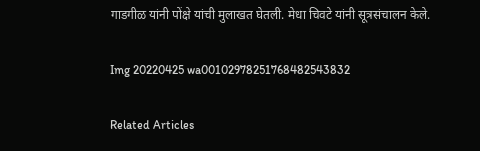गाडगीळ यांनी पोंक्षे यांची मुलाखत घेतली. मेधा चिवटे यांनी सूत्रसंचालन केले.

Img 20220425 wa00102978251768482543832

Related Articles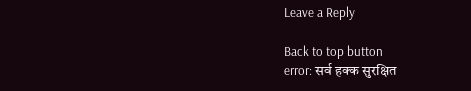Leave a Reply

Back to top button
error: सर्व हक्क सुरक्षित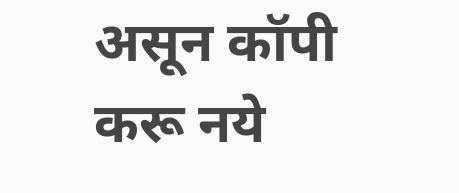असून कॉपी करू नये